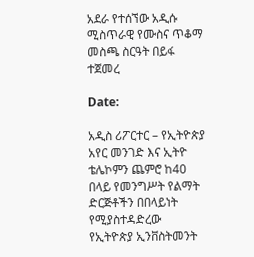አደራ የተሰኘው አዲሱ ሚስጥራዊ የሙስና ጥቆማ መስጫ ስርዓት በይፋ ተጀመረ

Date:

አዲስ ሪፖርተር – የኢትዮጵያ አየር መንገድ እና ኢትዮ ቴሌኮምን ጨምሮ ከ40 በላይ የመንግሥት የልማት ድርጅቶችን በበላይነት የሚያስተዳድረው የኢትዮጵያ ኢንቨስትመንት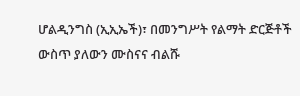ሆልዲንግስ (ኢኢኤች)፣ በመንግሥት የልማት ድርጅቶች ውስጥ ያለውን ሙስናና ብልሹ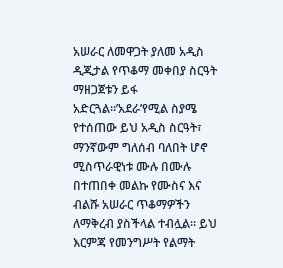አሠራር ለመዋጋት ያለመ አዲስ ዲጂታል የጥቆማ መቀበያ ስርዓት ማዘጋጀቱን ይፋ አድርጓል።’አደራ’የሚል ስያሜ የተሰጠው ይህ አዲስ ስርዓት፣ ማንኛውም ግለሰብ ባለበት ሆኖ ሚስጥራዊነቱ ሙሉ በሙሉ በተጠበቀ መልኩ የሙስና እና ብልሹ አሠራር ጥቆማዎችን ለማቅረብ ያስችላል ተብሏል። ይህ እርምጃ የመንግሥት የልማት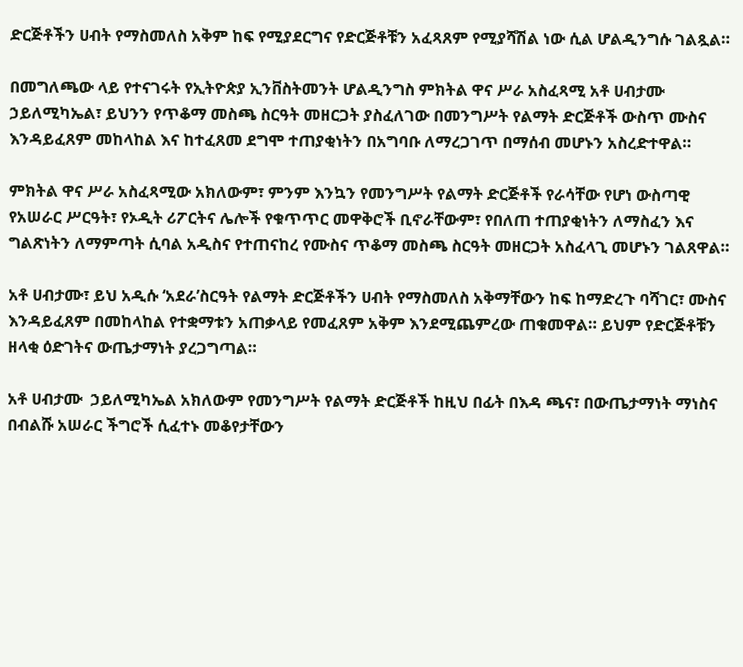ድርጅቶችን ሀብት የማስመለስ አቅም ከፍ የሚያደርግና የድርጅቶቹን አፈጻጸም የሚያሻሽል ነው ሲል ሆልዲንግሱ ገልጿል።

በመግለጫው ላይ የተናገሩት የኢትዮጵያ ኢንቨስትመንት ሆልዲንግስ ምክትል ዋና ሥራ አስፈጻሚ አቶ ሀብታሙ ኃይለሚካኤል፣ ይህንን የጥቆማ መስጫ ስርዓት መዘርጋት ያስፈለገው በመንግሥት የልማት ድርጅቶች ውስጥ ሙስና እንዳይፈጸም መከላከል እና ከተፈጸመ ደግሞ ተጠያቂነትን በአግባቡ ለማረጋገጥ በማሰብ መሆኑን አስረድተዋል።

ምክትል ዋና ሥራ አስፈጻሚው አክለውም፣ ምንም እንኳን የመንግሥት የልማት ድርጅቶች የራሳቸው የሆነ ውስጣዊ የአሠራር ሥርዓት፣ የኦዲት ሪፖርትና ሌሎች የቁጥጥር መዋቅሮች ቢኖራቸውም፣ የበለጠ ተጠያቂነትን ለማስፈን እና ግልጽነትን ለማምጣት ሲባል አዲስና የተጠናከረ የሙስና ጥቆማ መስጫ ስርዓት መዘርጋት አስፈላጊ መሆኑን ገልጸዋል።

አቶ ሀብታሙ፣ ይህ አዲሱ ‘አደራ’ስርዓት የልማት ድርጅቶችን ሀብት የማስመለስ አቅማቸውን ከፍ ከማድረጉ ባሻገር፣ ሙስና እንዳይፈጸም በመከላከል የተቋማቱን አጠቃላይ የመፈጸም አቅም እንደሚጨምረው ጠቁመዋል። ይህም የድርጅቶቹን ዘላቂ ዕድገትና ውጤታማነት ያረጋግጣል።

አቶ ሀብታሙ  ኃይለሚካኤል አክለውም የመንግሥት የልማት ድርጅቶች ከዚህ በፊት በእዳ ጫና፣ በውጤታማነት ማነስና በብልሹ አሠራር ችግሮች ሲፈተኑ መቆየታቸውን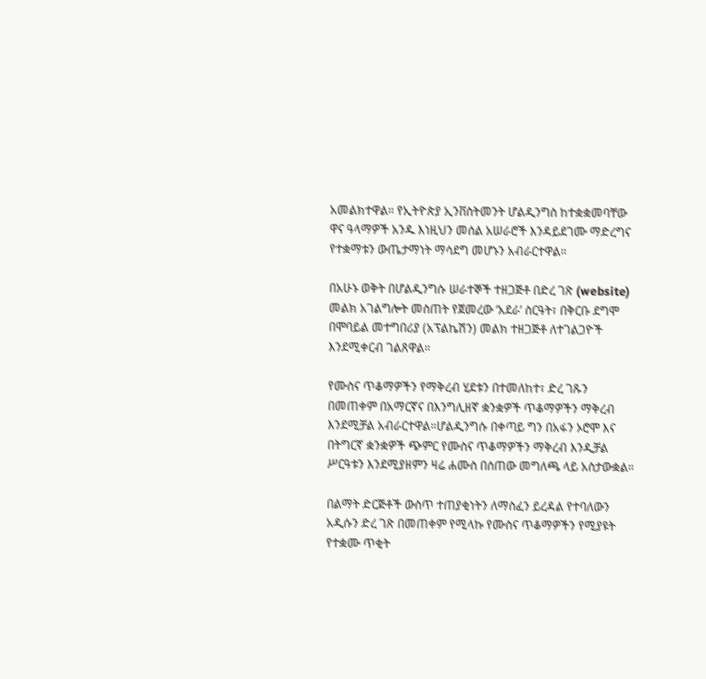አመልክተዋል። የኢትዮጵያ ኢንቨስትመንት ሆልዲንግስ ከተቋቋመባቸው ዋና ዓላማዎች አንዱ እነዚህን መሰል አሠራሮች እንዳይደገሙ ማድረግና የተቋማቱን ውጤታማነት ማሳደግ መሆኑን አብራርተዋል።

በአሁኑ ወቅት በሆልዲንግሱ ሠራተኞች ተዘጋጅቶ በድረ ገጽ (website) መልክ አገልግሎት መስጠት የጀመረው ‘አደራ’ ስርዓት፣ በቅርቡ ደግሞ በሞባይል መተግበሪያ (አፕልኬሽን) መልክ ተዘጋጅቶ ለተገልጋዮች እንደሚቀርብ ገልጸዋል።

የሙስና ጥቆማዎችን የማቅረብ ሂደቱን በተመለከተ፣ ድረ ገጹን በመጠቀም በአማርኛና በእንግሊዘኛ ቋንቋዎች ጥቆማዎችን ማቅረብ እንደሚቻል አብራርተዋል።ሆልዲንግሱ በቀጣይ ግን በአፋን ኦሮሞ እና በትግርኛ ቋንቋዎች ጭምር የሙስና ጥቆማዎችን ማቅረብ እንዲቻል ሥርዓቱን እንደሚያዘምን ዛሬ ሐሙስ በሰጠው መግለጫ ላይ አስታውቋል።

በልማት ድርጅቶች ውስጥ ተጠያቂነትን ለማስፈን ይረዳል የተባለውን አዲሱን ድረ ገጽ በመጠቀም የሚላኩ የሙስና ጥቆማዎችን የሚያዩት የተቋሙ ጥቂት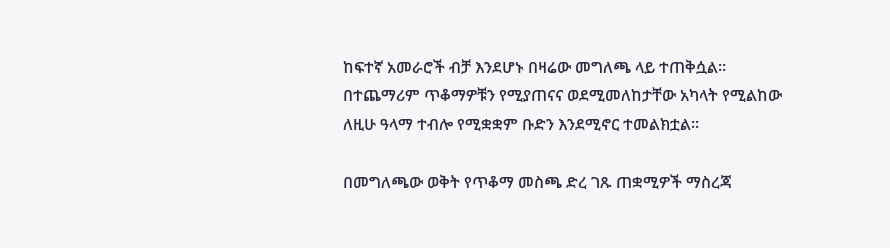ከፍተኛ አመራሮች ብቻ እንደሆኑ በዛሬው መግለጫ ላይ ተጠቅሷል። በተጨማሪም ጥቆማዎቹን የሚያጠናና ወደሚመለከታቸው አካላት የሚልከው ለዚሁ ዓላማ ተብሎ የሚቋቋም ቡድን እንደሚኖር ተመልክቷል።

በመግለጫው ወቅት የጥቆማ መስጫ ድረ ገጹ ጠቋሚዎች ማስረጃ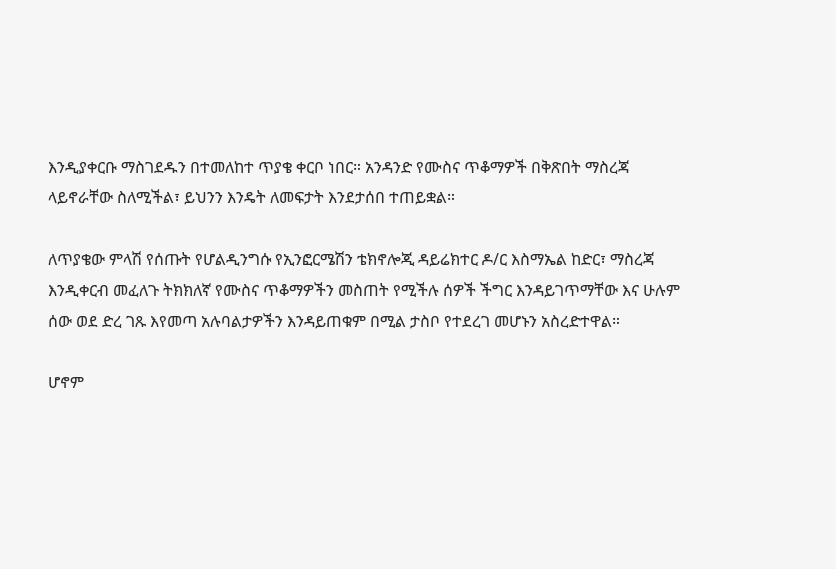እንዲያቀርቡ ማስገደዱን በተመለከተ ጥያቄ ቀርቦ ነበር። አንዳንድ የሙስና ጥቆማዎች በቅጽበት ማስረጃ ላይኖራቸው ስለሚችል፣ ይህንን እንዴት ለመፍታት እንደታሰበ ተጠይቋል።

ለጥያቄው ምላሽ የሰጡት የሆልዲንግሱ የኢንፎርሜሽን ቴክኖሎጂ ዳይሬክተር ዶ/ር እስማኤል ከድር፣ ማስረጃ እንዲቀርብ መፈለጉ ትክክለኛ የሙስና ጥቆማዎችን መስጠት የሚችሉ ሰዎች ችግር እንዳይገጥማቸው እና ሁሉም ሰው ወደ ድረ ገጹ እየመጣ አሉባልታዎችን እንዳይጠቁም በሚል ታስቦ የተደረገ መሆኑን አስረድተዋል።

ሆኖም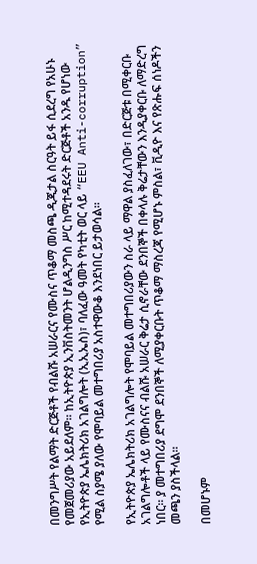በመንግሥት የልማት ድርጅቶች የብልሹ አሠራርና የሙስና ጥቆማ መስጫ ዲጂታል ስርዓት ይፋ ሲደረግ የአሁኑ የመጀመሪያው አይደለም። ከኢትዮጵያ ኢንቨስትመንት ሆልዲንግስ ሥር ከሚተዳደሩት ድርጅቶች አንዱ የሆነው የኢትዮጵያ ኤሌክትሪክ አገልግሎት (ኢኢኤስ)፣ ባለፈው ዓመት የካቲት ወር ላይ “EEU Anti-corruption” የሚል ስያሜ ያለው የሞባይል መተግበሪያ አስተዋውቆ እንደነበር ይታወሳል።

የኢትዮጵያ ኤሌክትሪክ አገልግሎት የሞባይል መተግበሪያውን ስራ ላይ ማዋል ያስፈለገው፣ በድርጅቱ በሚቀርቡ አገልግሎቶች ላይ የሙስናና ብልሹ አሠራር ቅሬታ ሲኖራቸው ደንበኞች በቀላሉ ቅሬታቸውን እንዲያቀርቡ ለማድረግ ነበር። ያ መተግበሪያ ደግሞ ደንበኞች ለሚያቀርቡት ጥቆማ ማስረጃ የሚሆኑ ምስል፣ ቪዲዮ እና የጽሑፍ ሰነዶችን መጫን ያስችላል።

በመሆኑም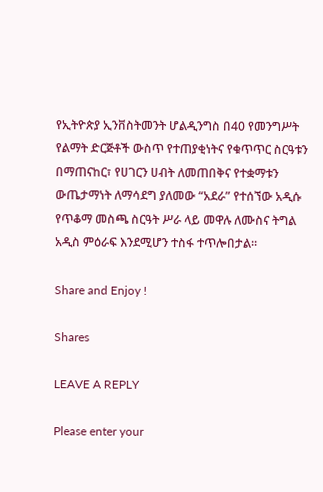የኢትዮጵያ ኢንቨስትመንት ሆልዲንግስ በ40 የመንግሥት የልማት ድርጅቶች ውስጥ የተጠያቂነትና የቁጥጥር ስርዓቱን በማጠናከር፣ የሀገርን ሀብት ለመጠበቅና የተቋማቱን ውጤታማነት ለማሳደግ ያለመው “አደራ” የተሰኘው አዲሱ የጥቆማ መስጫ ስርዓት ሥራ ላይ መዋሉ ለሙስና ትግል አዲስ ምዕራፍ እንደሚሆን ተስፋ ተጥሎበታል።

Share and Enjoy !

Shares

LEAVE A REPLY

Please enter your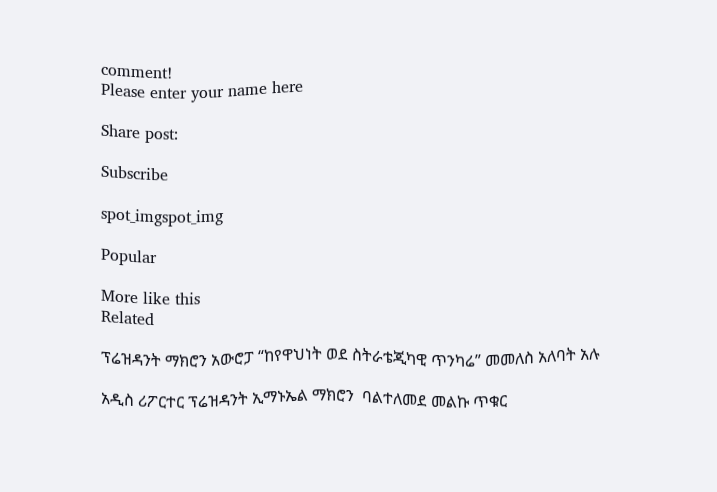comment!
Please enter your name here

Share post:

Subscribe

spot_imgspot_img

Popular

More like this
Related

ፕሬዝዳንት ማክሮን አውሮፓ “ከየዋህነት ወደ ስትራቴጂካዊ ጥንካሬ” መመለስ አለባት አሉ

አዲስ ሪፖርተር ፕሬዝዳንት ኢማኑኤል ማክሮን  ባልተለመደ መልኩ ጥቁር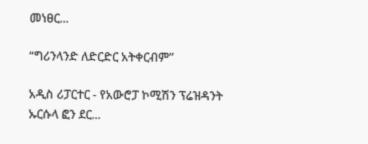መነፀር...

“ግሪንላንድ ለድርድር አትቀርብም”

አዲስ ሪፓርተር - የአውሮፓ ኮሚሽን ፕሬዝዳንት ኡርሱላ ፎን ደር...